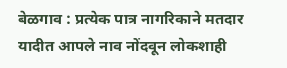बेळगाव : प्रत्येक पात्र नागरिकाने मतदार यादीत आपले नाव नोंदवून लोकशाही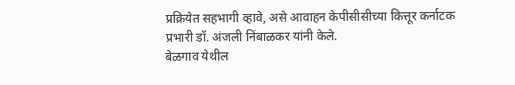प्रक्रियेत सहभागी व्हावे, असे आवाहन केपीसीसीच्या कित्तूर कर्नाटक प्रभारी डॉ. अंजली निंबाळकर यांनी केले.
बेळगाव येथील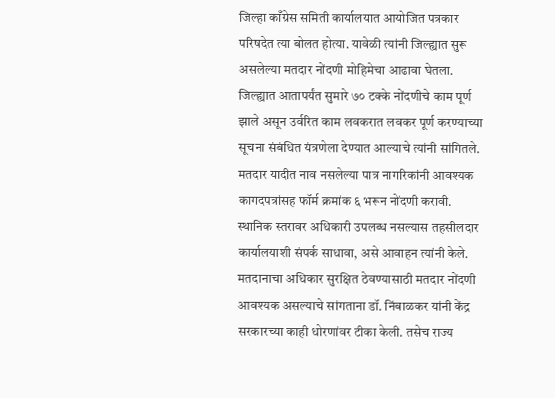जिल्हा काँग्रेस समिती कार्यालयात आयोजित पत्रकार परिषदेत त्या बोलत होत्या. यावेळी त्यांनी जिल्ह्यात सुरू असलेल्या मतदार नोंदणी मोहिमेचा आढावा घेतला. जिल्ह्यात आतापर्यंत सुमारे ७० टक्के नोंदणीचे काम पूर्ण झाले असून उर्वरित काम लवकरात लवकर पूर्ण करण्याच्या सूचना संबंधित यंत्रणेला देण्यात आल्याचे त्यांनी सांगितले.
मतदार यादीत नाव नसलेल्या पात्र नागरिकांनी आवश्यक कागदपत्रांसह फॉर्म क्रमांक ६ भरून नोंदणी करावी. स्थानिक स्तरावर अधिकारी उपलब्ध नसल्यास तहसीलदार कार्यालयाशी संपर्क साधावा, असे आवाहन त्यांनी केले.
मतदानाचा अधिकार सुरक्षित ठेवण्यासाठी मतदार नोंदणी आवश्यक असल्याचे सांगताना डॉ. निंबाळकर यांनी केंद्र सरकारच्या काही धोरणांवर टीका केली. तसेच राज्य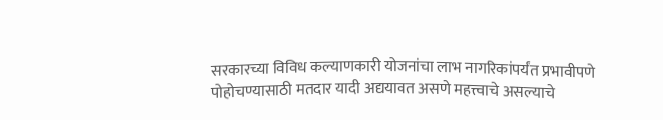सरकारच्या विविध कल्याणकारी योजनांचा लाभ नागरिकांपर्यंत प्रभावीपणे पोहोचण्यासाठी मतदार यादी अद्ययावत असणे महत्त्वाचे असल्याचे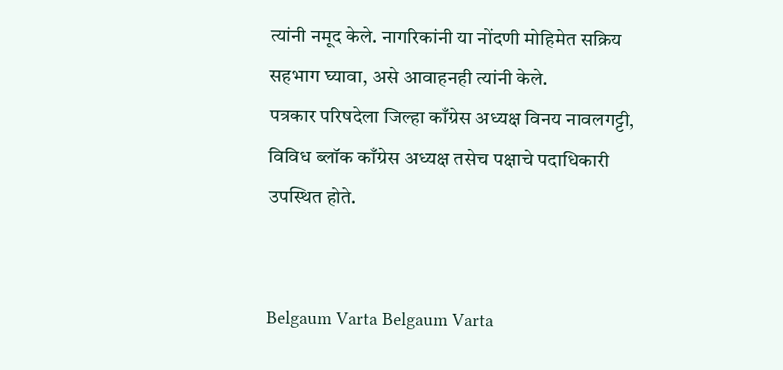त्यांनी नमूद केले. नागरिकांनी या नोंदणी मोहिमेत सक्रिय सहभाग घ्यावा, असे आवाहनही त्यांनी केले.
पत्रकार परिषदेला जिल्हा काँग्रेस अध्यक्ष विनय नावलगट्टी, विविध ब्लॉक काँग्रेस अध्यक्ष तसेच पक्षाचे पदाधिकारी उपस्थित होते.


Belgaum Varta Belgaum Varta